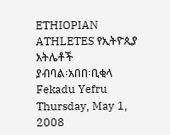ETHIOPIAN ATHLETES የኢትዮጲያ አትሌቶች
ያብባል፡አበበ፡ቢቂላ Fekadu Yefru
Thursday, May 1, 2008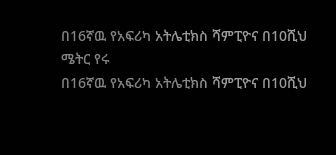በ16ኛዉ የአፍሪካ አትሌቲክስ ሻምፒዮና በ10ሺህ ሜትር የሩ
በ16ኛዉ የአፍሪካ አትሌቲክስ ሻምፒዮና በ10ሺህ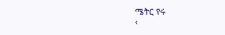ሜትር የሩ
‹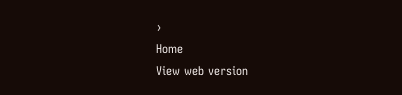›
Home
View web version